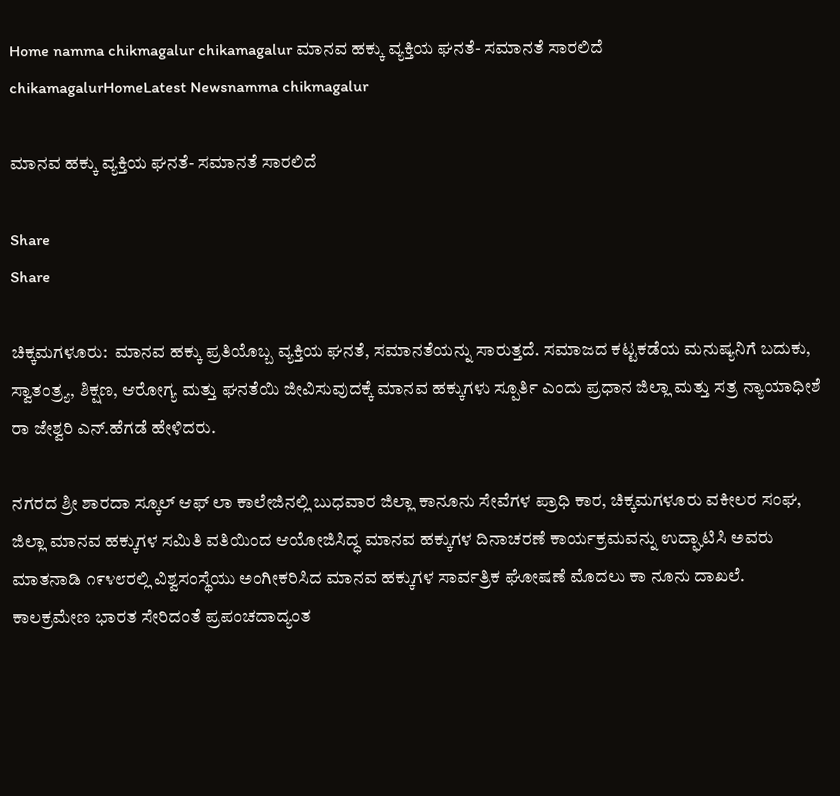Home namma chikmagalur chikamagalur ಮಾನವ ಹಕ್ಕು ವ್ಯಕ್ತಿಯ ಘನತೆ- ಸಮಾನತೆ ಸಾರಲಿದೆ
chikamagalurHomeLatest Newsnamma chikmagalur

ಮಾನವ ಹಕ್ಕು ವ್ಯಕ್ತಿಯ ಘನತೆ- ಸಮಾನತೆ ಸಾರಲಿದೆ

Share
Share

ಚಿಕ್ಕಮಗಳೂರು:  ಮಾನವ ಹಕ್ಕು ಪ್ರತಿಯೊಬ್ಬ ವ್ಯಕ್ತಿಯ ಘನತೆ, ಸಮಾನತೆಯನ್ನು ಸಾರುತ್ತದೆ. ಸಮಾಜದ ಕಟ್ಟಕಡೆಯ ಮನುಷ್ಯನಿಗೆ ಬದುಕು, ಸ್ವಾತಂತ್ರ್ಯ, ಶಿಕ್ಷಣ, ಆರೋಗ್ಯ ಮತ್ತು ಘನತೆಯಿ ಜೀವಿಸುವುದಕ್ಕೆ ಮಾನವ ಹಕ್ಕುಗಳು ಸ್ಪೂರ್ತಿ ಎಂದು ಪ್ರಧಾನ ಜಿಲ್ಲಾ ಮತ್ತು ಸತ್ರ ನ್ಯಾಯಾಧೀಶೆ ರಾ ಜೇಶ್ವರಿ ಎನ್.ಹೆಗಡೆ ಹೇಳಿದರು.

ನಗರದ ಶ್ರೀ ಶಾರದಾ ಸ್ಕೂಲ್ ಆಫ್ ಲಾ ಕಾಲೇಜಿನಲ್ಲಿ ಬುಧವಾರ ಜಿಲ್ಲಾ ಕಾನೂನು ಸೇವೆಗಳ ಪ್ರಾಧಿ ಕಾರ, ಚಿಕ್ಕಮಗಳೂರು ವಕೀಲರ ಸಂಘ, ಜಿಲ್ಲಾ ಮಾನವ ಹಕ್ಕುಗಳ ಸಮಿತಿ ವತಿಯಿಂದ ಆಯೋಜಿಸಿದ್ಧ ಮಾನವ ಹಕ್ಕುಗಳ ದಿನಾಚರಣೆ ಕಾರ್ಯಕ್ರಮವನ್ನು ಉದ್ಘಾಟಿಸಿ ಅವರು ಮಾತನಾಡಿ ೧೯೪೮ರಲ್ಲಿ ವಿಶ್ವಸಂಸ್ಥೆಯು ಅಂಗೀಕರಿಸಿದ ಮಾನವ ಹಕ್ಕುಗಳ ಸಾರ್ವತ್ರಿಕ ಘೋಷಣೆ ಮೊದಲು ಕಾ ನೂನು ದಾಖಲೆ. ಕಾಲಕ್ರಮೇಣ ಭಾರತ ಸೇರಿದಂತೆ ಪ್ರಪಂಚದಾದ್ಯಂತ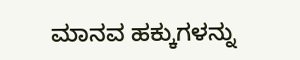ಮಾನವ ಹಕ್ಕುಗಳನ್ನು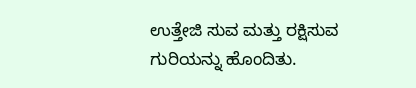ಉತ್ತೇಜಿ ಸುವ ಮತ್ತು ರಕ್ಷಿಸುವ ಗುರಿಯನ್ನು ಹೊಂದಿತು.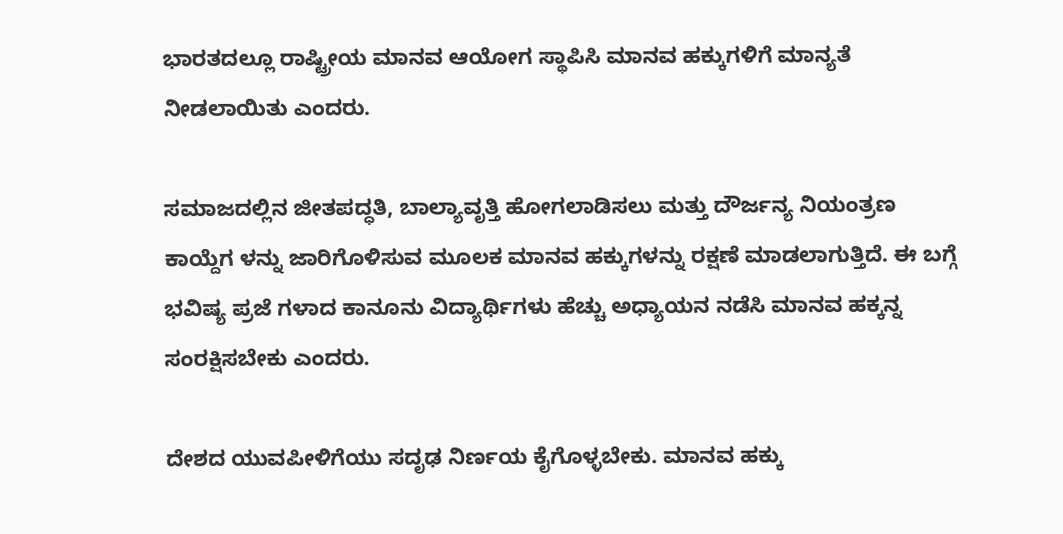ಭಾರತದಲ್ಲೂ ರಾಷ್ಟ್ರೀಯ ಮಾನವ ಆಯೋಗ ಸ್ಥಾಪಿಸಿ ಮಾನವ ಹಕ್ಕುಗಳಿಗೆ ಮಾನ್ಯತೆ ನೀಡಲಾಯಿತು ಎಂದರು.

ಸಮಾಜದಲ್ಲಿನ ಜೀತಪದ್ಧತಿ, ಬಾಲ್ಯಾವೃತ್ತಿ ಹೋಗಲಾಡಿಸಲು ಮತ್ತು ದೌರ್ಜನ್ಯ ನಿಯಂತ್ರಣ ಕಾಯ್ದೆಗ ಳನ್ನು ಜಾರಿಗೊಳಿಸುವ ಮೂಲಕ ಮಾನವ ಹಕ್ಕುಗಳನ್ನು ರಕ್ಷಣೆ ಮಾಡಲಾಗುತ್ತಿದೆ. ಈ ಬಗ್ಗೆ ಭವಿಷ್ಯ ಪ್ರಜೆ ಗಳಾದ ಕಾನೂನು ವಿದ್ಯಾರ್ಥಿಗಳು ಹೆಚ್ಚು ಅಧ್ಯಾಯನ ನಡೆಸಿ ಮಾನವ ಹಕ್ಕನ್ನ ಸಂರಕ್ಷಿಸಬೇಕು ಎಂದರು.

ದೇಶದ ಯುವಪೀಳಿಗೆಯು ಸದೃಢ ನಿರ್ಣಯ ಕೈಗೊಳ್ಳಬೇಕು. ಮಾನವ ಹಕ್ಕು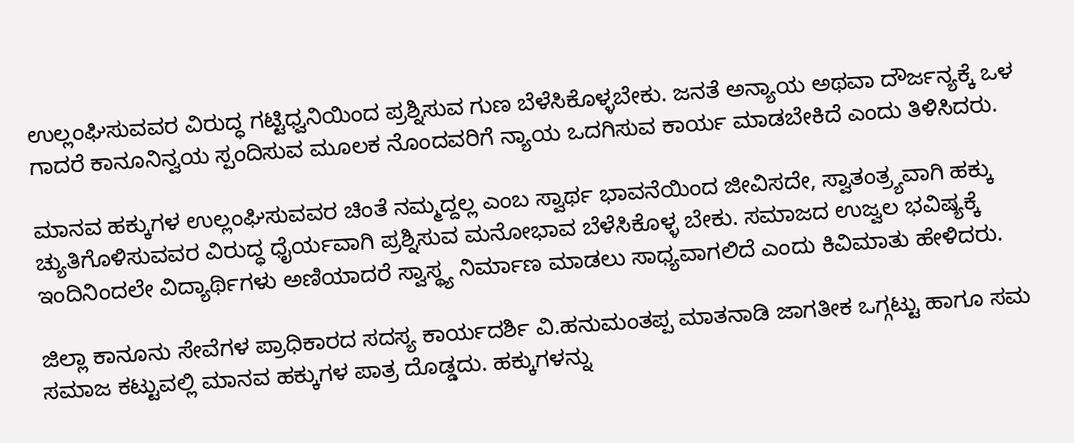ಉಲ್ಲಂಘಿಸುವವರ ವಿರುದ್ಧ ಗಟ್ಟಿಧ್ವನಿಯಿಂದ ಪ್ರಶ್ನಿಸುವ ಗುಣ ಬೆಳೆಸಿಕೊಳ್ಳಬೇಕು. ಜನತೆ ಅನ್ಯಾಯ ಅಥವಾ ದೌರ್ಜನ್ಯಕ್ಕೆ ಒಳ ಗಾದರೆ ಕಾನೂನಿನ್ವಯ ಸ್ಪಂದಿಸುವ ಮೂಲಕ ನೊಂದವರಿಗೆ ನ್ಯಾಯ ಒದಗಿಸುವ ಕಾರ್ಯ ಮಾಡಬೇಕಿದೆ ಎಂದು ತಿಳಿಸಿದರು.

ಮಾನವ ಹಕ್ಕುಗಳ ಉಲ್ಲಂಘಿಸುವವರ ಚಿಂತೆ ನಮ್ಮದ್ದಲ್ಲ ಎಂಬ ಸ್ವಾರ್ಥ ಭಾವನೆಯಿಂದ ಜೀವಿಸದೇ, ಸ್ವಾತಂತ್ರ್ಯವಾಗಿ ಹಕ್ಕು ಚ್ಯುತಿಗೊಳಿಸುವವರ ವಿರುದ್ಧ ಧೈರ್ಯವಾಗಿ ಪ್ರಶ್ನಿಸುವ ಮನೋಭಾವ ಬೆಳೆಸಿಕೊಳ್ಳ ಬೇಕು. ಸಮಾಜದ ಉಜ್ವಲ ಭವಿಷ್ಯಕ್ಕೆ ಇಂದಿನಿಂದಲೇ ವಿದ್ಯಾರ್ಥಿಗಳು ಅಣಿಯಾದರೆ ಸ್ವಾಸ್ಥ್ಯ ನಿರ್ಮಾಣ ಮಾಡಲು ಸಾಧ್ಯವಾಗಲಿದೆ ಎಂದು ಕಿವಿಮಾತು ಹೇಳಿದರು.

ಜಿಲ್ಲಾ ಕಾನೂನು ಸೇವೆಗಳ ಪ್ರಾಧಿಕಾರದ ಸದಸ್ಯ ಕಾರ್ಯದರ್ಶಿ ವಿ.ಹನುಮಂತಪ್ಪ ಮಾತನಾಡಿ ಜಾಗತೀಕ ಒಗ್ಗಟ್ಟು ಹಾಗೂ ಸಮ ಸಮಾಜ ಕಟ್ಟುವಲ್ಲಿ ಮಾನವ ಹಕ್ಕುಗಳ ಪಾತ್ರ ದೊಡ್ಡದು. ಹಕ್ಕುಗಳನ್ನು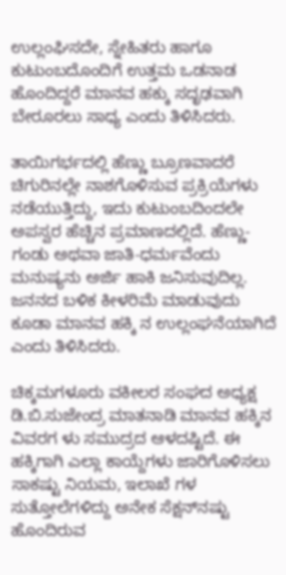ಉಲ್ಲಂಘಿಸದೇ, ಸ್ನೇಹಿತರು ಹಾಗೂ ಕುಟುಂಬದೊಂದಿಗೆ ಉತ್ತಮ ಒಡನಾಡ ಹೊಂದಿದ್ದರೆ ಮಾನವ ಹಕ್ಕು ಸದೃಢವಾಗಿ ಬೇರೂರಲು ಸಾಧ್ಯ ಎಂದು ತಿಳಿಸಿದರು.

ತಾಯಿಗರ್ಭದಲ್ಲಿ ಹೆಣ್ಣು ಬ್ರೂಣವಾದರೆ ಚಿಗುರಿನಲ್ಲೇ ನಾಶಗೊಳಿಸುವ ಪ್ರಕ್ರಿಯೆಗಳು ನಡೆಯುತ್ತಿದ್ದು, ಇದು ಕುಟುಂಬದಿಂದಲೇ ಅಪಸ್ವರ ಹೆಚ್ಚಿನ ಪ್ರಮಾಣದಲ್ಲಿದೆ. ಹೆಣ್ಣು-ಗಂಡು ಅಥವಾ ಜಾತಿ-ಧರ್ಮವೆಂದು ಮನುಷ್ಯನು ಅರ್ಜಿ ಹಾಕಿ ಜನಿಸುವುದಿಲ್ಲ. ಜನನದ ಬಳಿಕ ಕೀಳರಿಮೆ ಮಾಡುವುದು ಕೂಡಾ ಮಾನವ ಹಕ್ಕಿ ನ ಉಲ್ಲಂಘನೆಯಾಗಿದೆ ಎಂದು ತಿಳಿಸಿದರು.

ಚಿಕ್ಕಮಗಳೂರು ವಕೀಲರ ಸಂಘದ ಅಧ್ಯಕ್ಷ ಡಿ.ಬಿ.ಸುಜೇಂದ್ರ ಮಾತನಾಡಿ ಮಾನವ ಹಕ್ಕಿನ ವಿವರಗ ಳು ಸಮುದ್ರದ ಆಳದಷ್ಟಿದೆ. ಈ ಹಕ್ಕಿಗಾಗಿ ಎಲ್ಲಾ ಕಾಯ್ದೆಗಳು ಜಾರಿಗೊಳಿಸಲು ಸಾಕಷ್ಟು ನಿಯಮ, ಇಲಾಖೆ ಗಳ ಸುತ್ತೋಲೆಗಳಿದ್ದು ಅನೇಕ ಸೆಕ್ಷನ್‌ನಷ್ಟು ಹೊಂದಿರುವ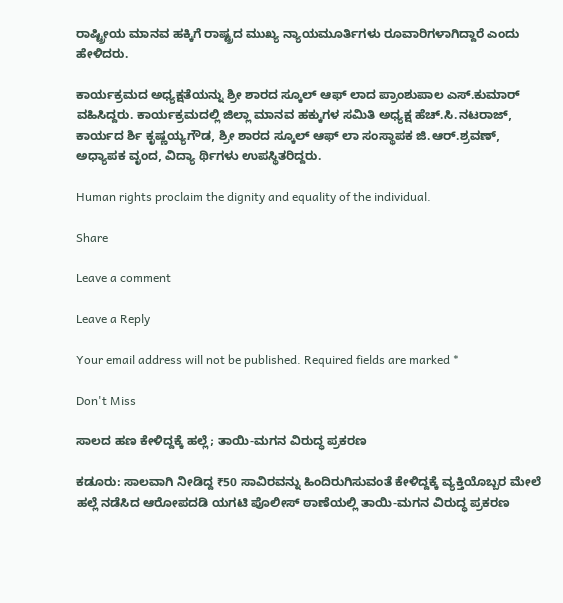ರಾಷ್ಟ್ರೀಯ ಮಾನವ ಹಕ್ಕಿಗೆ ರಾಷ್ಟ್ರದ ಮುಖ್ಯ ನ್ಯಾಯಮೂರ್ತಿಗಳು ರೂವಾರಿಗಳಾಗಿದ್ದಾರೆ ಎಂದು ಹೇಳಿದರು.

ಕಾರ್ಯಕ್ರಮದ ಅಧ್ಯಕ್ಷತೆಯನ್ನು ಶ್ರೀ ಶಾರದ ಸ್ಕೂಲ್ ಆಫ್ ಲಾದ ಪ್ರಾಂಶುಪಾಲ ಎಸ್.ಕುಮಾರ್ ವಹಿಸಿದ್ದರು. ಕಾರ್ಯಕ್ರಮದಲ್ಲಿ ಜಿಲ್ಲಾ ಮಾನವ ಹಕ್ಕುಗಳ ಸಮಿತಿ ಅಧ್ಯಕ್ಷ ಹೆಚ್.ಸಿ.ನಟರಾಜ್, ಕಾರ್ಯದ ರ್ಶಿ ಕೃಷ್ಣಯ್ಯಗೌಡ, ಶ್ರೀ ಶಾರದ ಸ್ಕೂಲ್ ಆಫ್ ಲಾ ಸಂಸ್ಥಾಪಕ ಜಿ.ಆರ್.ಶ್ರವಣ್, ಅಧ್ಯಾಪಕ ವೃಂದ, ವಿದ್ಯಾ ರ್ಥಿಗಳು ಉಪಸ್ಥಿತರಿದ್ದರು.

Human rights proclaim the dignity and equality of the individual.

Share

Leave a comment

Leave a Reply

Your email address will not be published. Required fields are marked *

Don't Miss

ಸಾಲದ ಹಣ ಕೇಳಿದ್ದಕ್ಕೆ ಹಲ್ಲೆ; ತಾಯಿ-ಮಗನ ವಿರುದ್ಧ ಪ್ರಕರಣ

ಕಡೂರು: ಸಾಲವಾಗಿ ನೀಡಿದ್ದ ₹50 ಸಾವಿರವನ್ನು ಹಿಂದಿರುಗಿಸುವಂತೆ ಕೇಳಿದ್ದಕ್ಕೆ ವ್ಯಕ್ತಿಯೊಬ್ಬರ ಮೇಲೆ ಹಲ್ಲೆ ನಡೆಸಿದ ಆರೋಪದಡಿ ಯಗಟಿ ಪೊಲೀಸ್ ಠಾಣೆಯಲ್ಲಿ ತಾಯಿ-ಮಗನ ವಿರುದ್ಧ ಪ್ರಕರಣ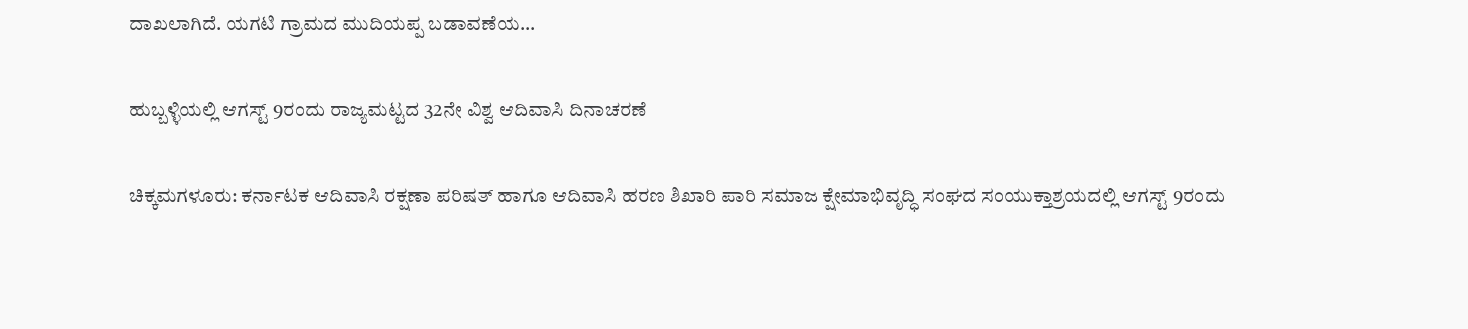ದಾಖಲಾಗಿದೆ. ಯಗಟಿ ಗ್ರಾಮದ ಮುದಿಯಪ್ಪ ಬಡಾವಣೆಯ...

ಹುಬ್ಬಳ್ಳಿಯಲ್ಲಿ ಆಗಸ್ಟ್ 9ರಂದು ರಾಜ್ಯಮಟ್ಟದ 32ನೇ ವಿಶ್ವ ಆದಿವಾಸಿ ದಿನಾಚರಣೆ

ಚಿಕ್ಕಮಗಳೂರು: ಕರ್ನಾಟಕ ಆದಿವಾಸಿ ರಕ್ಷಣಾ ಪರಿಷತ್ ಹಾಗೂ ಆದಿವಾಸಿ ಹರಣ ಶಿಖಾರಿ ಪಾರಿ ಸಮಾಜ ಕ್ಷೇಮಾಭಿವೃದ್ಧಿ ಸಂಘದ ಸಂಯುಕ್ತಾಶ್ರಯದಲ್ಲಿ ಆಗಸ್ಟ್ 9ರಂದು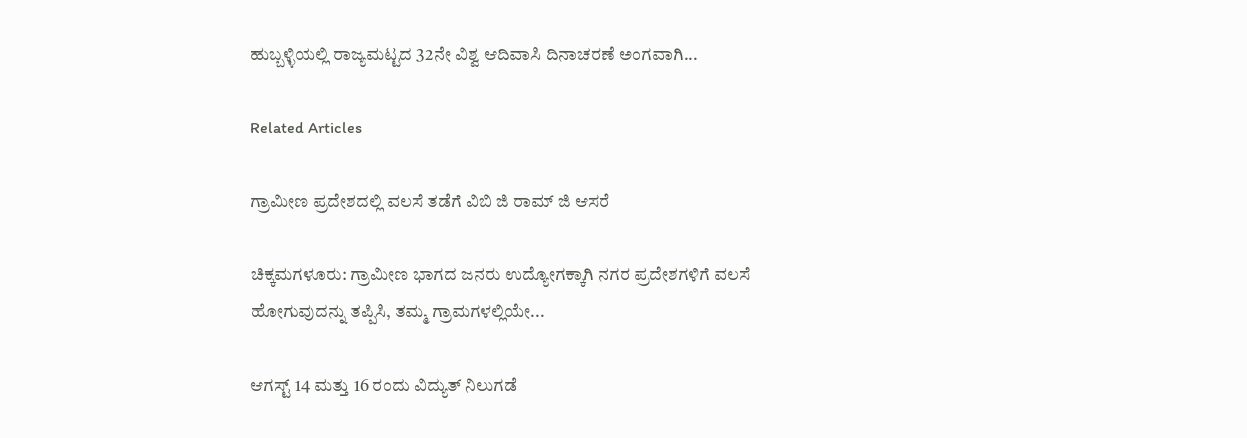ಹುಬ್ಬಳ್ಳಿಯಲ್ಲಿ ರಾಜ್ಯಮಟ್ಟದ 32ನೇ ವಿಶ್ವ ಆದಿವಾಸಿ ದಿನಾಚರಣೆ ಅಂಗವಾಗಿ...

Related Articles

ಗ್ರಾಮೀಣ ಪ್ರದೇಶದಲ್ಲಿ ವಲಸೆ ತಡೆಗೆ ವಿಬಿ ಜಿ ರಾಮ್ ಜಿ ಆಸರೆ

ಚಿಕ್ಕಮಗಳೂರು: ಗ್ರಾಮೀಣ ಭಾಗದ ಜನರು ಉದ್ಯೋಗಕ್ಕಾಗಿ ನಗರ ಪ್ರದೇಶಗಳಿಗೆ ವಲಸೆ ಹೋಗುವುದನ್ನು ತಪ್ಪಿಸಿ, ತಮ್ಮ ಗ್ರಾಮಗಳಲ್ಲಿಯೇ...

ಆಗಸ್ಟ್ 14 ಮತ್ತು 16 ರಂದು ವಿದ್ಯುತ್ ನಿಲುಗಡೆ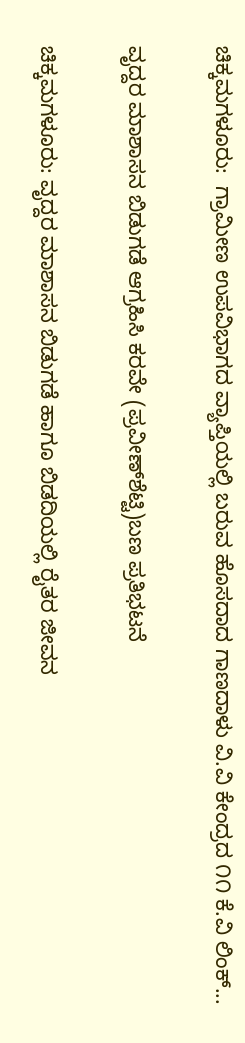ಚಿಕ್ಕಮಗಳೂರು:  ಗ್ರಾಮೀಣ ಉಪವಿಭಾಗದ ವ್ಯಾಪ್ತಿಯಲ್ಲಿ ಬರುವ ಹೊಸದಾದ ಗಾಣದಾಳು ವಿ.ವಿ ಕೇಂದ್ರದ ೧೧ ಕೆ.ವಿ ಲಿಂಕ್...

ವೃದ್ದರ ಮಾಶಾಸನ ಬಿಡುಗಡೆ ಆಗ್ರಹಿಸಿ ಕರವೇ (ಪ್ರವೀಣ್‌ಶೆಟ್ಟಿ)ಬಣ ಪ್ರತಿಭಟನೆ

ಚಿಕ್ಕಮಗಳೂರು: ವೃದ್ದರ ಮಾಶಾಸನ ಬಿಡುಗಡೆ ಹಾಗೂ ಬಿಡದಿಯಲ್ಲಿ ರೈತರ ಜೀವನ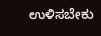ಉಳಿಸಬೇಕು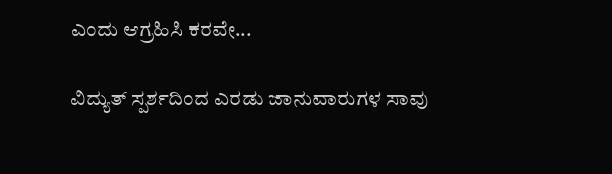ಎಂದು ಆಗ್ರಹಿಸಿ ಕರವೇ...

ವಿದ್ಯುತ್ ಸ್ಪರ್ಶದಿಂದ ಎರಡು ಜಾನುವಾರುಗಳ ಸಾವು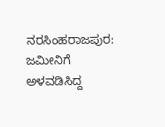ನರಸಿಂಹರಾಜಪುರ: ಜಮೀನಿಗೆ ಅಳವಡಿಸಿದ್ದ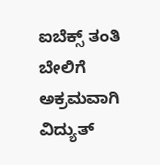ಐಬೆಕ್ಸ್ ತಂತಿ ಬೇಲಿಗೆ ಅಕ್ರಮವಾಗಿ ವಿದ್ಯುತ್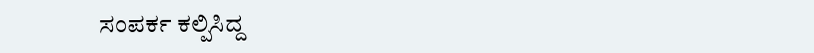ಸಂಪರ್ಕ ಕಲ್ಪಿಸಿದ್ದ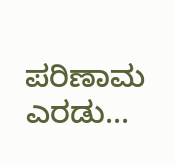ಪರಿಣಾಮ ಎರಡು...